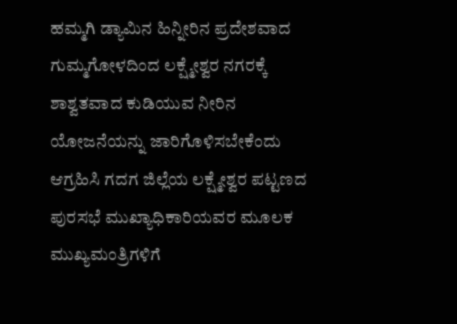ಹಮ್ಮಗಿ ಡ್ಯಾಮಿನ ಹಿನ್ನೀರಿನ ಪ್ರದೇಶವಾದ ಗುಮ್ಮಗೋಳದಿಂದ ಲಕ್ಷ್ಮೇಶ್ವರ ನಗರಕ್ಕೆ ಶಾಶ್ವತವಾದ ಕುಡಿಯುವ ನೀರಿನ ಯೋಜನೆಯನ್ನು ಜಾರಿಗೊಳಿಸಬೇಕೆಂದು ಆಗ್ರಹಿಸಿ ಗದಗ ಜಿಲ್ಲೆಯ ಲಕ್ಷ್ಮೇಶ್ವರ ಪಟ್ಟಣದ ಪುರಸಭೆ ಮುಖ್ಯಾಧಿಕಾರಿಯವರ ಮೂಲಕ ಮುಖ್ಯಮಂತ್ರಿಗಳಿಗೆ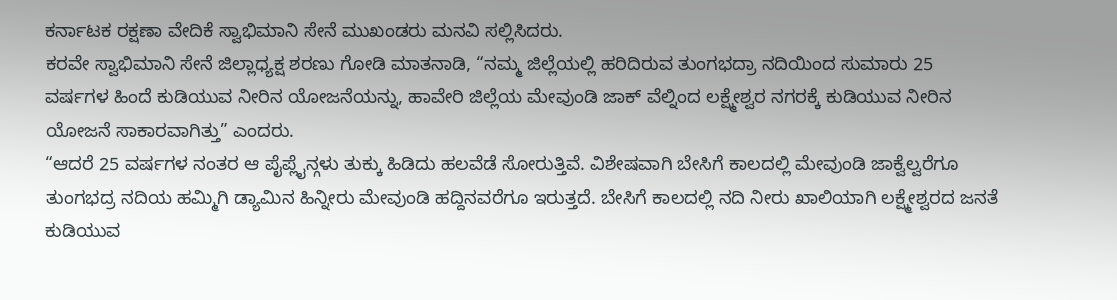ಕರ್ನಾಟಕ ರಕ್ಷಣಾ ವೇದಿಕೆ ಸ್ವಾಭಿಮಾನಿ ಸೇನೆ ಮುಖಂಡರು ಮನವಿ ಸಲ್ಲಿಸಿದರು.
ಕರವೇ ಸ್ವಾಭಿಮಾನಿ ಸೇನೆ ಜಿಲ್ಲಾಧ್ಯಕ್ಷ ಶರಣು ಗೋಡಿ ಮಾತನಾಡಿ, “ನಮ್ಮ ಜಿಲ್ಲೆಯಲ್ಲಿ ಹರಿದಿರುವ ತುಂಗಭದ್ರಾ ನದಿಯಿಂದ ಸುಮಾರು 25 ವರ್ಷಗಳ ಹಿಂದೆ ಕುಡಿಯುವ ನೀರಿನ ಯೋಜನೆಯನ್ನು, ಹಾವೇರಿ ಜಿಲ್ಲೆಯ ಮೇವುಂಡಿ ಜಾಕ್ ವೆಲ್ನಿಂದ ಲಕ್ಷ್ಮೇಶ್ವರ ನಗರಕ್ಕೆ ಕುಡಿಯುವ ನೀರಿನ ಯೋಜನೆ ಸಾಕಾರವಾಗಿತ್ತು” ಎಂದರು.
“ಆದರೆ 25 ವರ್ಷಗಳ ನಂತರ ಆ ಪೈಪ್ಲೈನ್ಗಳು ತುಕ್ಕು ಹಿಡಿದು ಹಲವೆಡೆ ಸೋರುತ್ತಿವೆ. ವಿಶೇಷವಾಗಿ ಬೇಸಿಗೆ ಕಾಲದಲ್ಲಿ ಮೇವುಂಡಿ ಜಾಕ್ವೆಲ್ವರೆಗೂ ತುಂಗಭದ್ರ ನದಿಯ ಹಮ್ಮಿಗಿ ಡ್ಯಾಮಿನ ಹಿನ್ನೀರು ಮೇವುಂಡಿ ಹದ್ದಿನವರೆಗೂ ಇರುತ್ತದೆ. ಬೇಸಿಗೆ ಕಾಲದಲ್ಲಿ ನದಿ ನೀರು ಖಾಲಿಯಾಗಿ ಲಕ್ಷ್ಮೇಶ್ವರದ ಜನತೆ ಕುಡಿಯುವ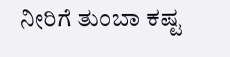ನೀರಿಗೆ ತುಂಬಾ ಕಷ್ಟ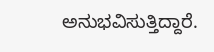ಅನುಭವಿಸುತ್ತಿದ್ದಾರೆ.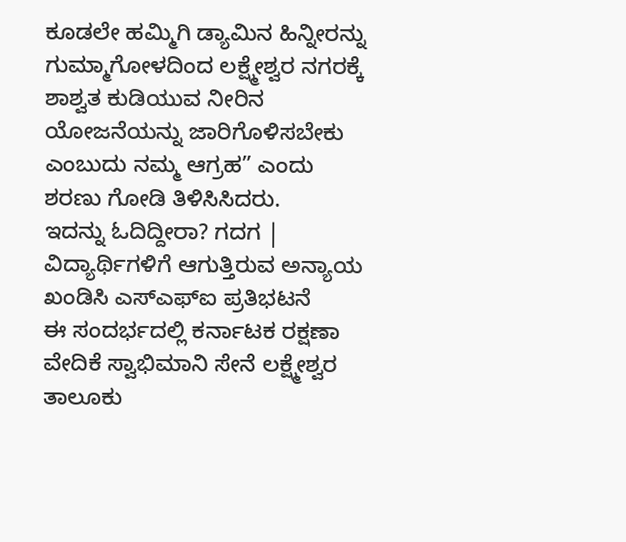ಕೂಡಲೇ ಹಮ್ಮಿಗಿ ಡ್ಯಾಮಿನ ಹಿನ್ನೀರನ್ನು ಗುಮ್ಮಾಗೋಳದಿಂದ ಲಕ್ಷ್ಮೇಶ್ವರ ನಗರಕ್ಕೆ ಶಾಶ್ವತ ಕುಡಿಯುವ ನೀರಿನ ಯೋಜನೆಯನ್ನು ಜಾರಿಗೊಳಿಸಬೇಕು ಎಂಬುದು ನಮ್ಮ ಆಗ್ರಹ” ಎಂದು ಶರಣು ಗೋಡಿ ತಿಳಿಸಿಸಿದರು.
ಇದನ್ನು ಓದಿದ್ದೀರಾ? ಗದಗ | ವಿದ್ಯಾರ್ಥಿಗಳಿಗೆ ಆಗುತ್ತಿರುವ ಅನ್ಯಾಯ ಖಂಡಿಸಿ ಎಸ್ಎಫ್ಐ ಪ್ರತಿಭಟನೆ
ಈ ಸಂದರ್ಭದಲ್ಲಿ ಕರ್ನಾಟಕ ರಕ್ಷಣಾ ವೇದಿಕೆ ಸ್ವಾಭಿಮಾನಿ ಸೇನೆ ಲಕ್ಷ್ಮೇಶ್ವರ ತಾಲೂಕು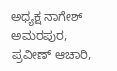ಅಧ್ಯಕ್ಷ ನಾಗೇಶ್ ಅಮರಪುರ, ಪ್ರವೀಣ್ ಆಚಾರಿ,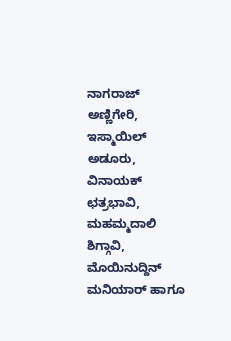ನಾಗರಾಜ್ ಅಣ್ಣಿಗೇರಿ, ಇಸ್ಮಾಯಿಲ್ ಅಡೂರು, ವಿನಾಯಕ್ ಛತ್ರಭಾವಿ, ಮಹಮ್ಮದಾಲಿ ಶಿಗ್ಗಾವಿ, ಮೊಯಿನುದ್ದಿನ್ ಮನಿಯಾರ್ ಹಾಗೂ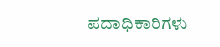ಪದಾಧಿಕಾರಿಗಳು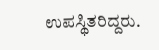ಉಪಸ್ಥಿತರಿದ್ದರು.